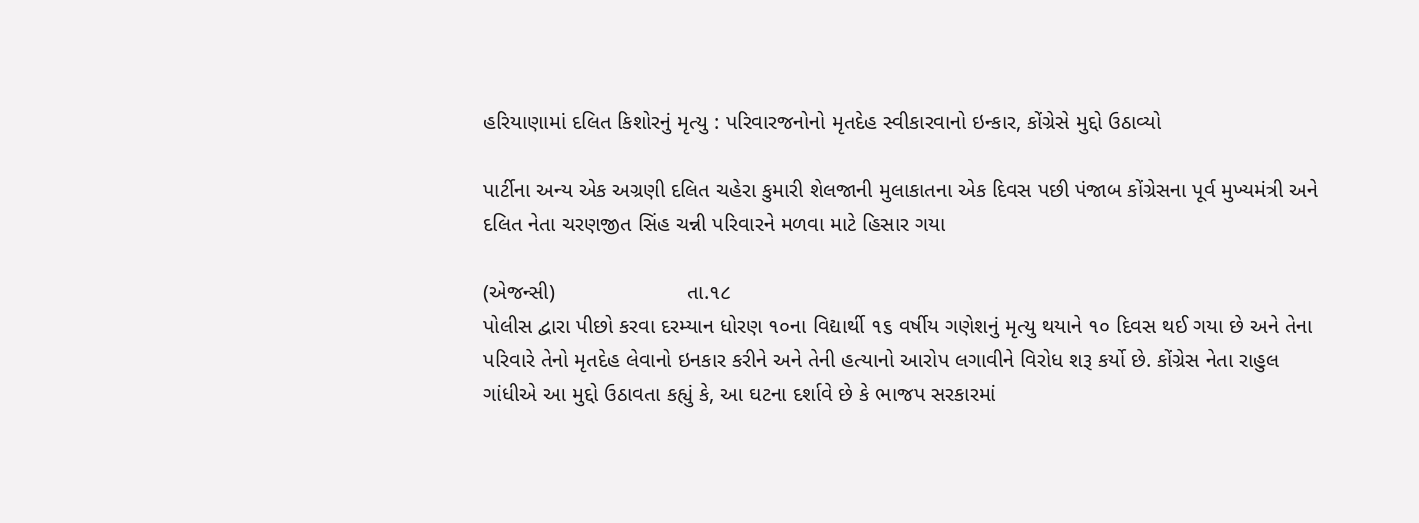હરિયાણામાં દલિત કિશોરનું મૃત્યુ : પરિવારજનોનો મૃતદેહ સ્વીકારવાનો ઇન્કાર, કોંગ્રેસે મુદ્દો ઉઠાવ્યો

પાર્ટીના અન્ય એક અગ્રણી દલિત ચહેરા કુમારી શેલજાની મુલાકાતના એક દિવસ પછી પંજાબ કોંગ્રેસના પૂર્વ મુખ્યમંત્રી અને દલિત નેતા ચરણજીત સિંહ ચન્ની પરિવારને મળવા માટે હિસાર ગયા

(એજન્સી)                      તા.૧૮
પોલીસ દ્વારા પીછો કરવા દરમ્યાન ધોરણ ૧૦ના વિદ્યાર્થી ૧૬ વર્ષીય ગણેશનું મૃત્યુ થયાને ૧૦ દિવસ થઈ ગયા છે અને તેના પરિવારે તેનો મૃતદેહ લેવાનો ઇનકાર કરીને અને તેની હત્યાનો આરોપ લગાવીને વિરોધ શરૂ કર્યો છે. કોંગ્રેસ નેતા રાહુલ ગાંધીએ આ મુદ્દો ઉઠાવતા કહ્યું કે, આ ઘટના દર્શાવે છે કે ભાજપ સરકારમાં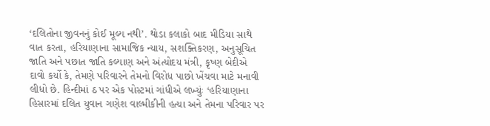‘દલિતોના જીવનનું કોઈ મૂલ્ય નથી’. થોડા કલાકો બાદ મીડિયા સાથે વાત કરતા, હરિયાણાના સામાજિક ન્યાય, સશક્તિકરણ, અનુસૂચિત જાતિ અને પછાત જાતિ કલ્યાણ અને અંત્યોદય મંત્રી, કૃષ્ણ બેદીએ દાવો કર્યો કે, તેમણે પરિવારને તેમનો વિરોધ પાછો ખેંચવા માટે મનાવી લીધો છે. હિન્દીમાં ઠ પર એક પોસ્ટમાં ગાંધીએ લખ્યુંઃ ‘હરિયાણાના હિસારમાં દલિત યુવાન ગણેશ વાલ્મીકીની હત્યા અને તેમના પરિવાર પર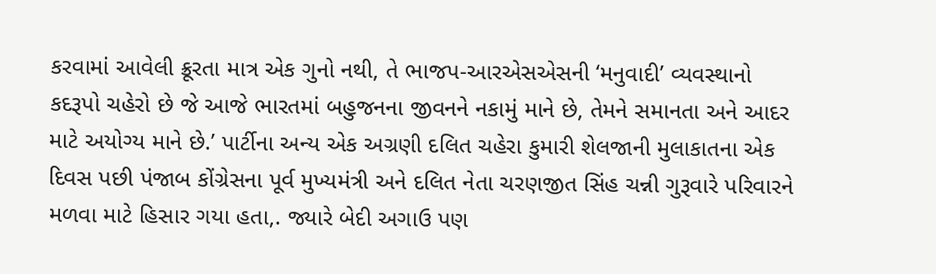કરવામાં આવેલી ક્રૂરતા માત્ર એક ગુનો નથી, તે ભાજપ-આરએસએસની ‘મનુવાદી’ વ્યવસ્થાનો કદરૂપો ચહેરો છે જે આજે ભારતમાં બહુજનના જીવનને નકામું માને છે, તેમને સમાનતા અને આદર માટે અયોગ્ય માને છે.’ પાર્ટીના અન્ય એક અગ્રણી દલિત ચહેરા કુમારી શેલજાની મુલાકાતના એક દિવસ પછી પંજાબ કોંગ્રેસના પૂર્વ મુખ્યમંત્રી અને દલિત નેતા ચરણજીત સિંહ ચન્ની ગુરૂવારે પરિવારને મળવા માટે હિસાર ગયા હતા,. જ્યારે બેદી અગાઉ પણ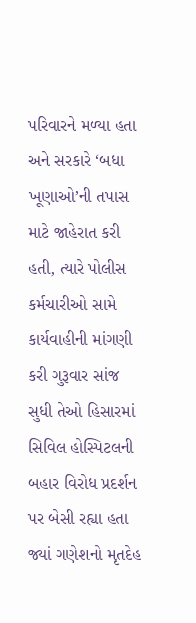પરિવારને મળ્યા હતા અને સરકારે ‘બધા ખૂણાઓ’ની તપાસ માટે જાહેરાત કરી હતી, ત્યારે પોલીસ કર્મચારીઓ સામે કાર્યવાહીની માંગણી કરી ગુરૂવાર સાંજ સુધી તેઓ હિસારમાં સિવિલ હોસ્પિટલની બહાર વિરોધ પ્રદર્શન પર બેસી રહ્યા હતા જ્યાં ગણેશનો મૃતદેહ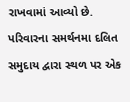રાખવામાં આવ્યો છે. પરિવારના સમર્થનમા દલિત સમુદાય દ્વારા સ્થળ પર એક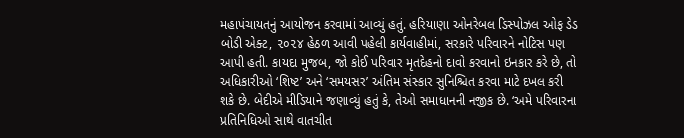મહાપંચાયતનું આયોજન કરવામાં આવ્યું હતું. હરિયાણા ઓનરેબલ ડિસ્પોઝલ ઓફ ડેડ બોડી એક્ટ, ૨૦૨૪ હેઠળ આવી પહેલી કાર્યવાહીમાં, સરકારે પરિવારને નોટિસ પણ આપી હતી. કાયદા મુજબ, જો કોઈ પરિવાર મૃતદેહનો દાવો કરવાનો ઇનકાર કરે છે, તો અધિકારીઓ ‘શિષ્ટ’ અને ‘સમયસર’ અંતિમ સંસ્કાર સુનિશ્ચિત કરવા માટે દખલ કરી શકે છે. બેદીએ મીડિયાને જણાવ્યું હતું કે, તેઓ સમાધાનની નજીક છે. ‘અમે પરિવારના પ્રતિનિધિઓ સાથે વાતચીત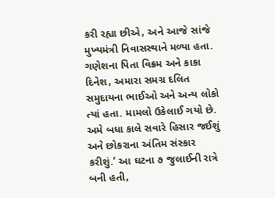કરી રહ્યા છીએ, અને આજે સાંજે મુખ્યમંત્રી નિવાસસ્થાને મળ્યા હતા. ગણેશના પિતા વિક્રમ અને કાકા દિનેશ, અમારા સમગ્ર દલિત સમુદાયના ભાઈઓ અને અન્ય લોકો ત્યાં હતા. મામલો ઉકેલાઈ ગયો છે. અમે બધા કાલે સવારે હિસાર જઈશું અને છોકરાના અંતિમ સંસ્કાર કરીશું.’ આ ઘટના ૭ જુલાઈની રાત્રે બની હતી,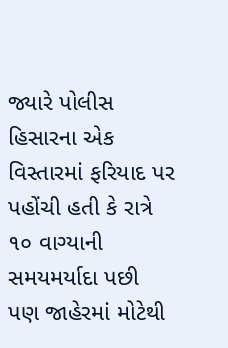જ્યારે પોલીસ હિસારના એક વિસ્તારમાં ફરિયાદ પર પહોંચી હતી કે રાત્રે ૧૦ વાગ્યાની સમયમર્યાદા પછી પણ જાહેરમાં મોટેથી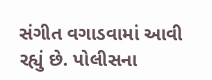સંગીત વગાડવામાં આવી રહ્યું છે. પોલીસના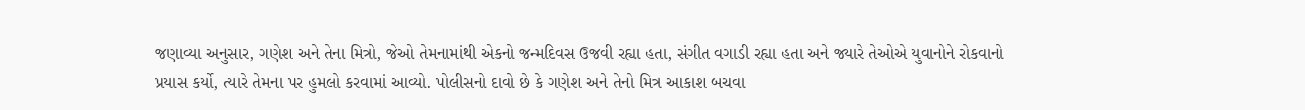જણાવ્યા અનુસાર, ગણેશ અને તેના મિત્રો, જેઓ તેમનામાંથી એકનો જન્મદિવસ ઉજવી રહ્યા હતા, સંગીત વગાડી રહ્યા હતા અને જ્યારે તેઓએ યુવાનોને રોકવાનો પ્રયાસ કર્યો, ત્યારે તેમના પર હુમલો કરવામાં આવ્યો. પોલીસનો દાવો છે કે ગણેશ અને તેનો મિત્ર આકાશ બચવા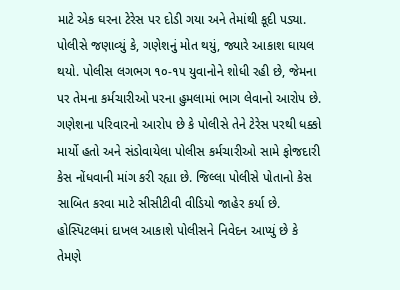માટે એક ઘરના ટેરેસ પર દોડી ગયા અને તેમાંથી કૂદી પડ્યા. પોલીસે જણાવ્યું કે, ગણેશનું મોત થયું, જ્યારે આકાશ ઘાયલ થયો. પોલીસ લગભગ ૧૦-૧૫ યુવાનોને શોધી રહી છે, જેમના પર તેમના કર્મચારીઓ પરના હુમલામાં ભાગ લેવાનો આરોપ છે. ગણેશના પરિવારનો આરોપ છે કે પોલીસે તેને ટેરેસ પરથી ધક્કો માર્યો હતો અને સંડોવાયેલા પોલીસ કર્મચારીઓ સામે ફોજદારી કેસ નોંધવાની માંગ કરી રહ્યા છે. જિલ્લા પોલીસે પોતાનો કેસ સાબિત કરવા માટે સીસીટીવી વીડિયો જાહેર કર્યા છે. હોસ્પિટલમાં દાખલ આકાશે પોલીસને નિવેદન આપ્યું છે કે તેમણે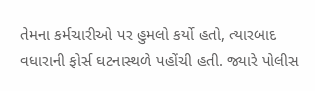તેમના કર્મચારીઓ પર હુમલો કર્યો હતો, ત્યારબાદ વધારાની ફોર્સ ઘટનાસ્થળે પહોંચી હતી. જ્યારે પોલીસ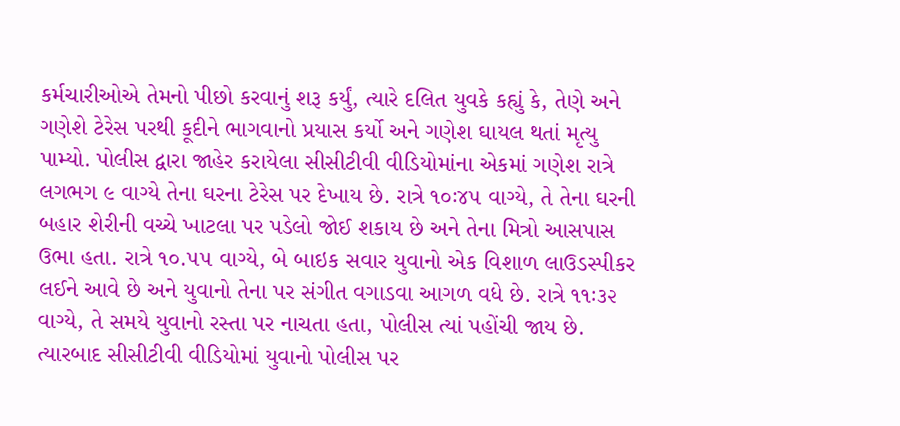કર્મચારીઓએ તેમનો પીછો કરવાનું શરૂ કર્યું, ત્યારે દલિત યુવકે કહ્યું કે, તેણે અને ગણેશે ટેરેસ પરથી કૂદીને ભાગવાનો પ્રયાસ કર્યો અને ગણેશ ઘાયલ થતાં મૃત્યુ પામ્યો. પોલીસ દ્વારા જાહેર કરાયેલા સીસીટીવી વીડિયોમાંના એકમાં ગણેશ રાત્રે લગભગ ૯ વાગ્યે તેના ઘરના ટેરેસ પર દેખાય છે. રાત્રે ૧૦ઃ૪૫ વાગ્યે, તે તેના ઘરની બહાર શેરીની વચ્ચે ખાટલા પર પડેલો જોઈ શકાય છે અને તેના મિત્રો આસપાસ ઉભા હતા. રાત્રે ૧૦.૫૫ વાગ્યે, બે બાઇક સવાર યુવાનો એક વિશાળ લાઉડસ્પીકર લઈને આવે છે અને યુવાનો તેના પર સંગીત વગાડવા આગળ વધે છે. રાત્રે ૧૧ઃ૩૨ વાગ્યે, તે સમયે યુવાનો રસ્તા પર નાચતા હતા, પોલીસ ત્યાં પહોંચી જાય છે. ત્યારબાદ સીસીટીવી વીડિયોમાં યુવાનો પોલીસ પર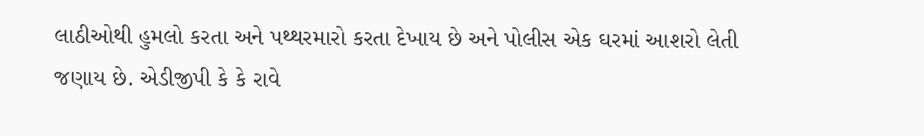લાઠીઓથી હુમલો કરતા અને પથ્થરમારો કરતા દેખાય છે અને પોલીસ એક ઘરમાં આશરો લેતી જણાય છે. એડીજીપી કે કે રાવે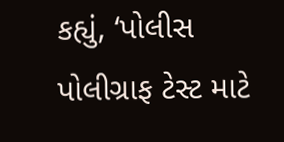કહ્યું, ‘પોલીસ પોલીગ્રાફ ટેસ્ટ માટે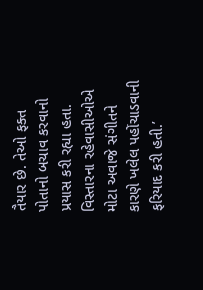તૈયાર છે. તેઓ ફક્ત પોતાનો બચાવ કરવાનો પ્રયાસ કરી રહ્યા હતા. વિસ્તારના રહેવાસીઓએ મોટા અવાજે સંગીતને કારણે ખલેલ પહોંચાડવાની ફરિયાદ કરી હતી.’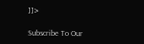]]>

Subscribe To Our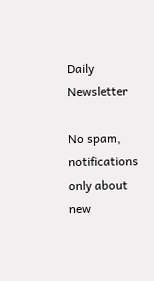Daily Newsletter

No spam, notifications only about new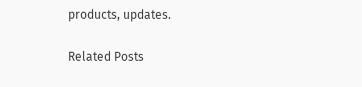products, updates.

Related Posts